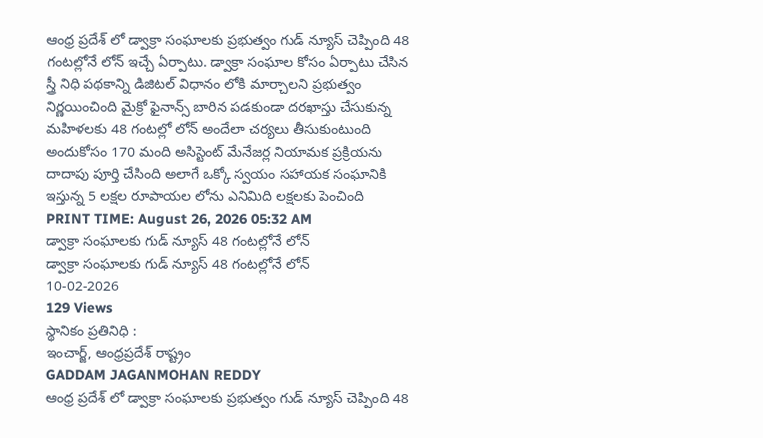ఆంధ్ర ప్రదేశ్ లో డ్వాక్రా సంఘాలకు ప్రభుత్వం గుడ్ న్యూస్ చెప్పింది 48 గంటల్లోనే లోన్ ఇచ్చే ఏర్పాటు. డ్వాక్రా సంఘాల కోసం ఏర్పాటు చేసిన స్త్రీ నిధి పథకాన్ని డిజిటల్ విధానం లోకి మార్చాలని ప్రభుత్వం నిర్ణయించింది మైక్రో ఫైనాన్స్ బారిన పడకుండా దరఖాస్తు చేసుకున్న మహిళలకు 48 గంటల్లో లోన్ అందేలా చర్యలు తీసుకుంటుంది అందుకోసం 170 మంది అసిస్టెంట్ మేనేజర్ల నియామక ప్రక్రియను దాదాపు పూర్తి చేసింది అలాగే ఒక్కో స్వయం సహాయక సంఘానికి ఇస్తున్న 5 లక్షల రూపాయల లోను ఎనిమిది లక్షలకు పెంచింది
PRINT TIME: August 26, 2026 05:32 AM
డ్వాక్రా సంఘాలకు గుడ్ న్యూస్ 48 గంటల్లోనే లోన్
డ్వాక్రా సంఘాలకు గుడ్ న్యూస్ 48 గంటల్లోనే లోన్
10-02-2026
129 Views
స్థానికం ప్రతినిధి :
ఇంచార్జ్, ఆంధ్రప్రదేశ్ రాష్ట్రం
GADDAM JAGANMOHAN REDDY
ఆంధ్ర ప్రదేశ్ లో డ్వాక్రా సంఘాలకు ప్రభుత్వం గుడ్ న్యూస్ చెప్పింది 48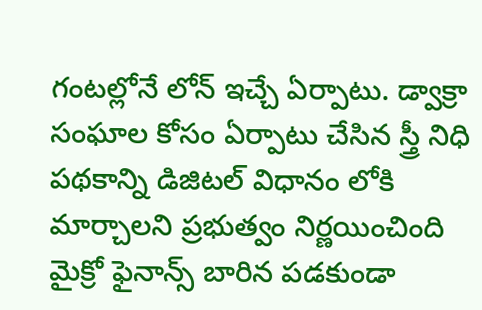గంటల్లోనే లోన్ ఇచ్చే ఏర్పాటు. డ్వాక్రా సంఘాల కోసం ఏర్పాటు చేసిన స్త్రీ నిధి పథకాన్ని డిజిటల్ విధానం లోకి మార్చాలని ప్రభుత్వం నిర్ణయించింది మైక్రో ఫైనాన్స్ బారిన పడకుండా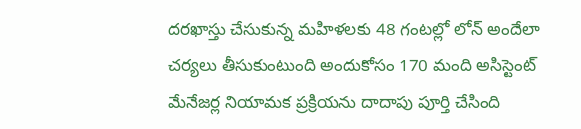దరఖాస్తు చేసుకున్న మహిళలకు 48 గంటల్లో లోన్ అందేలా చర్యలు తీసుకుంటుంది అందుకోసం 170 మంది అసిస్టెంట్ మేనేజర్ల నియామక ప్రక్రియను దాదాపు పూర్తి చేసింది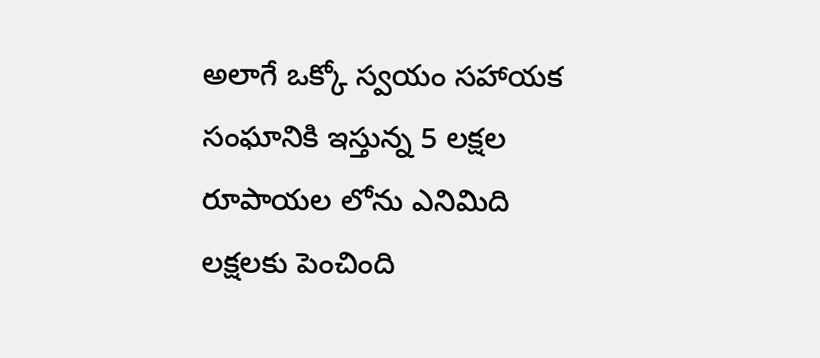అలాగే ఒక్కో స్వయం సహాయక సంఘానికి ఇస్తున్న 5 లక్షల రూపాయల లోను ఎనిమిది లక్షలకు పెంచింది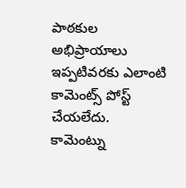పాఠకుల అభిప్రాయాలు
ఇప్పటివరకు ఎలాంటి కామెంట్స్ పోస్ట్ చేయలేదు.
కామెంట్ను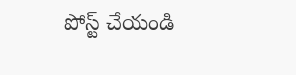పోస్ట్ చేయండి